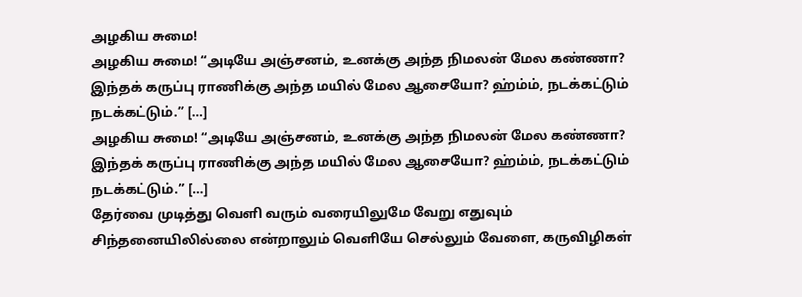அழகிய சுமை!
அழகிய சுமை! “அடியே அஞ்சனம், உனக்கு அந்த நிமலன் மேல கண்ணா? இந்தக் கருப்பு ராணிக்கு அந்த மயில் மேல ஆசையோ? ஹ்ம்ம், நடக்கட்டும் நடக்கட்டும்.” […]
அழகிய சுமை! “அடியே அஞ்சனம், உனக்கு அந்த நிமலன் மேல கண்ணா? இந்தக் கருப்பு ராணிக்கு அந்த மயில் மேல ஆசையோ? ஹ்ம்ம், நடக்கட்டும் நடக்கட்டும்.” […]
தேர்வை முடித்து வெளி வரும் வரையிலுமே வேறு எதுவும் சிந்தனையிலில்லை என்றாலும் வெளியே செல்லும் வேளை, கருவிழிகள்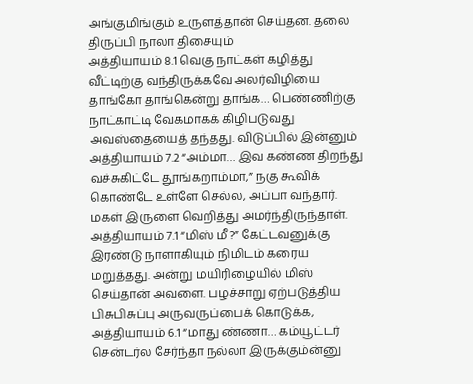அங்குமிங்கும் உருளத்தான் செய்தன. தலை திருப்பி நாலா திசையும்
அத்தியாயம் 8.1 வெகு நாட்கள் கழித்து வீட்டிற்கு வந்திருக்கவே அலர்விழியை தாங்கோ தாங்கென்று தாங்க… பெண்ணிற்கு நாட்காட்டி வேகமாகக் கிழிபடுவது அவஸ்தையைத் தந்தது. விடுப்பில் இன்னும்
அத்தியாயம் 7.2 “அம்மா… இவ கண்ண திறந்து வச்சுகிட்டே தூங்கறாம்மா,” நகு கூவிக் கொண்டே உள்ளே செல்ல, அப்பா வந்தார். மகள் இருளை வெறித்து அமர்ந்திருந்தாள்.
அத்தியாயம் 7.1 “மிஸ் மீ?” கேட்டவனுக்கு இரண்டு நாளாகியும் நிமிடம் கரைய மறுத்தது. அன்று மயிரிழையில் மிஸ் செய்தான் அவளை. பழச்சாறு ஏற்படுத்திய பிசுபிசுப்பு அருவருப்பைக் கொடுக்க,
அத்தியாயம் 6.1 “மாது ண்ணா… கம்யூட்டர் சென்டர்ல சேர்ந்தா நல்லா இருக்கும்ன்னு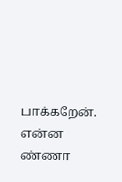பாக்கறேன். என்ன ண்ணா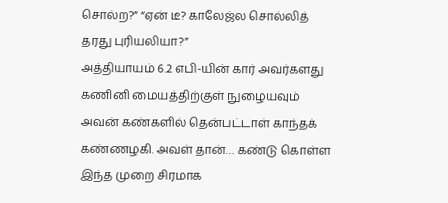சொல்ற?” “ஏன் டீ? காலேஜ்ல சொல்லித் தரது புரியலியா?”
அத்தியாயம் 6.2 எபி-யின் கார் அவர்களது கணினி மையத்திற்குள் நுழையவும் அவன் கண்களில் தென்பட்டாள் காந்தக் கண்ணழகி. அவள் தான்… கண்டு கொள்ள இந்த முறை சிரமாக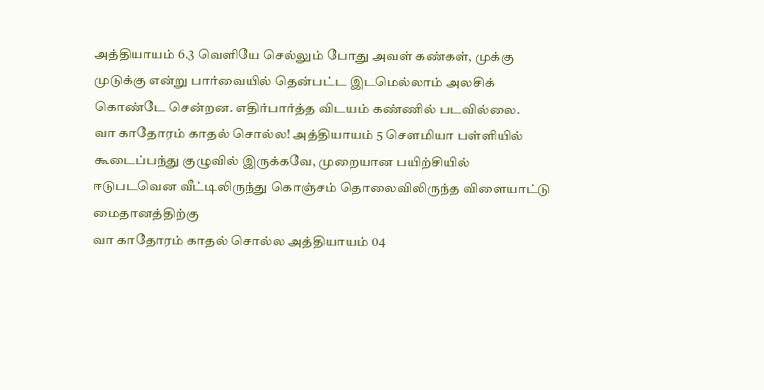அத்தியாயம் 6.3 வெளியே செல்லும் போது அவள் கண்கள், முக்கு முடுக்கு என்று பார்வையில் தென்பட்ட இடமெல்லாம் அலசிக் கொண்டே சென்றன. எதிர்பார்த்த விடயம் கண்ணில் படவில்லை.
வா காதோரம் காதல் சொல்ல! அத்தியாயம் 5 சௌமியா பள்ளியில் கூடைப்பந்து குழுவில் இருக்கவே, முறையான பயிற்சியில் ஈடுபடவென வீட்டிலிருந்து கொஞ்சம் தொலைவிலிருந்த விளையாட்டு மைதானத்திற்கு
வா காதோரம் காதல் சொல்ல அத்தியாயம் 04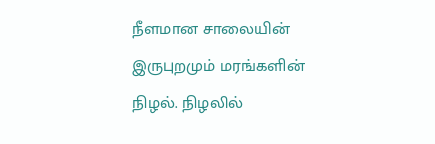நீளமான சாலையின் இருபுறமும் மரங்களின் நிழல். நிழலில்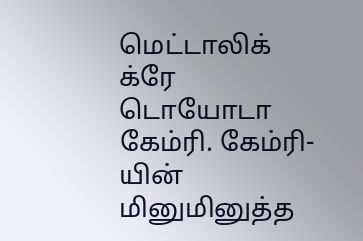மெட்டாலிக் க்ரே டொயோடா கேம்ரி. கேம்ரி-யின் மினுமினுத்த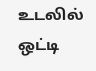உடலில் ஒட்டி